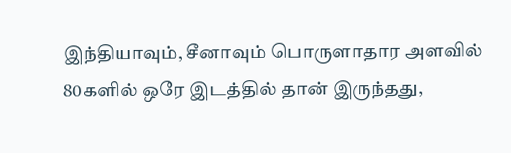இந்தியாவும், சீனாவும் பொருளாதார அளவில் 80களில் ஒரே இடத்தில் தான் இருந்தது,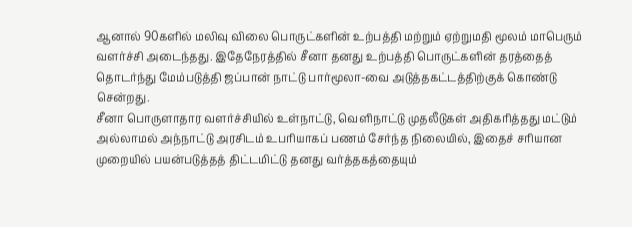ஆனால் 90களில் மலிவு விலை பொருட்களின் உற்பத்தி மற்றும் ஏற்றுமதி மூலம் மாபெரும் வளர்ச்சி அடைந்தது. இதேநேரத்தில் சீனா தனது உற்பத்தி பொருட்களின் தரத்தைத் தொடர்ந்து மேம்படுத்தி ஜப்பான் நாட்டு பார்மூலா-வை அடுத்தகட்டத்திற்குக் கொண்டு சென்றது.
சீனா பொருளாதார வளர்ச்சியில் உள்நாட்டு, வெளிநாட்டு முதலீடுகள் அதிகரித்தது மட்டும் அல்லாமல் அந்நாட்டு அரசிடம் உபரியாகப் பணம் சேர்ந்த நிலையில், இதைச் சரியான முறையில் பயன்படுத்தத் திட்டமிட்டு தனது வர்த்தகத்தையும்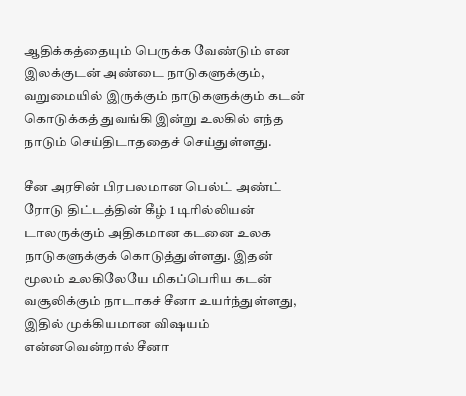ஆதிக்கத்தையும் பெருக்க வேண்டும் என இலக்குடன் அண்டை நாடுகளுக்கும், வறுமையில் இருக்கும் நாடுகளுக்கும் கடன் கொடுக்கத் துவங்கி இன்று உலகில் எந்த நாடும் செய்திடாததைச் செய்துள்ளது.

சீன அரசின் பிரபலமான பெல்ட் அண்ட் ரோடு திட்டத்தின் கீழ் 1 டிரில்லியன் டாலருக்கும் அதிகமான கடனை உலக நாடுகளுக்குக் கொடுத்துள்ளது. இதன் மூலம் உலகிலேயே மிகப்பெரிய கடன் வசூலிக்கும் நாடாகச் சீனா உயர்ந்துள்ளது, இதில் முக்கியமான விஷயம் என்னவென்றால் சீனா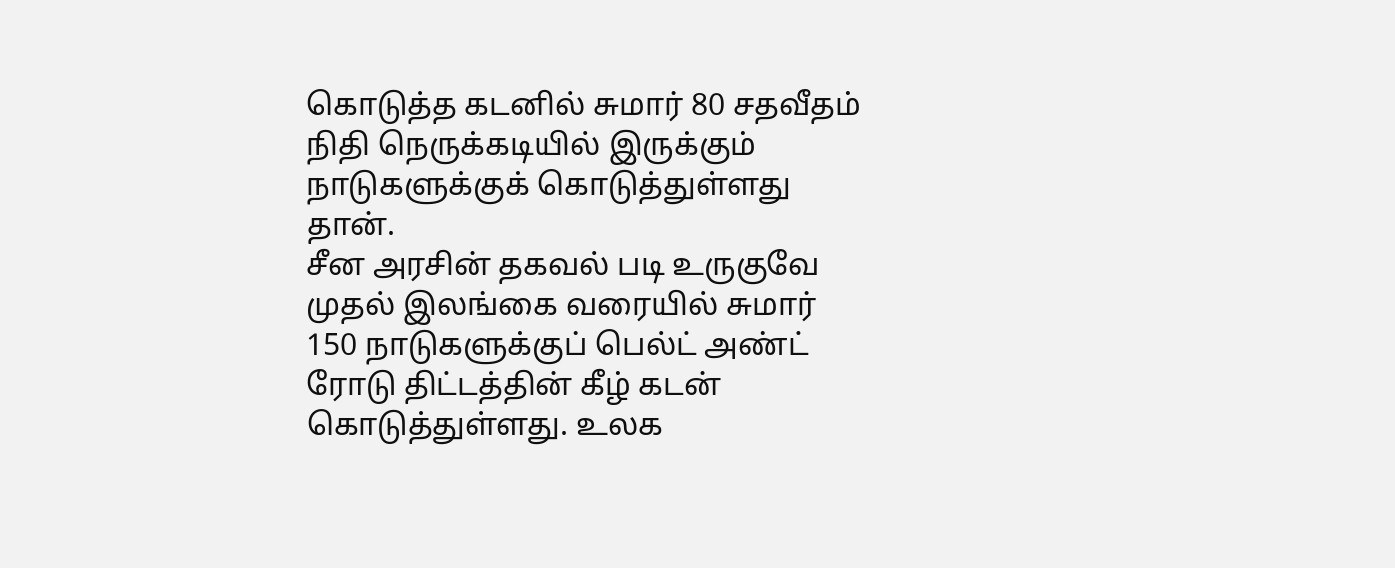கொடுத்த கடனில் சுமார் 80 சதவீதம் நிதி நெருக்கடியில் இருக்கும் நாடுகளுக்குக் கொடுத்துள்ளது தான்.
சீன அரசின் தகவல் படி உருகுவே முதல் இலங்கை வரையில் சுமார் 150 நாடுகளுக்குப் பெல்ட் அண்ட் ரோடு திட்டத்தின் கீழ் கடன் கொடுத்துள்ளது. உலக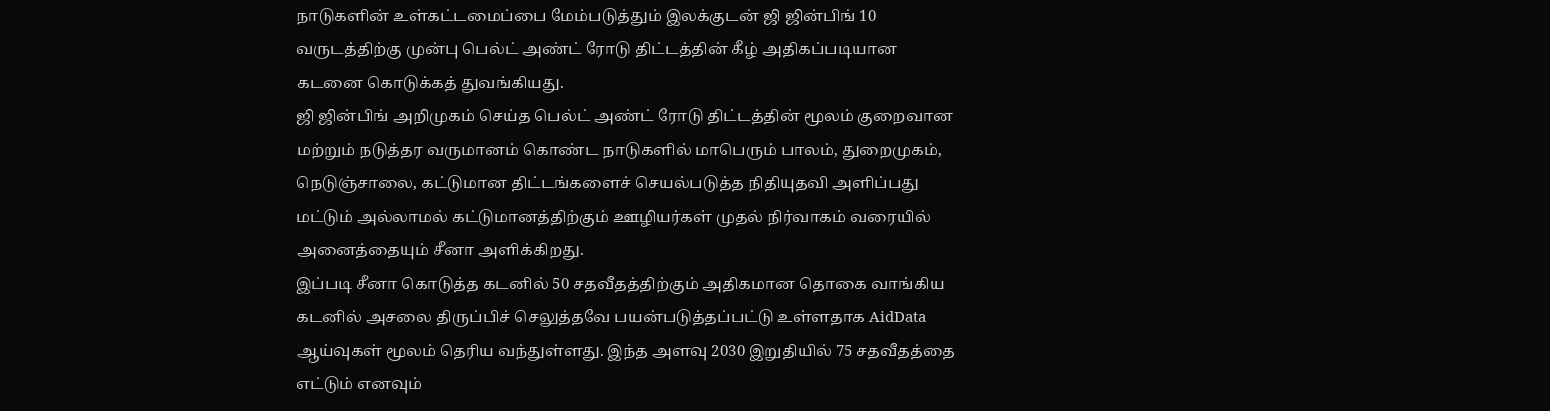நாடுகளின் உள்கட்டமைப்பை மேம்படுத்தும் இலக்குடன் ஜி ஜின்பிங் 10 வருடத்திற்கு முன்பு பெல்ட் அண்ட் ரோடு திட்டத்தின் கீழ் அதிகப்படியான கடனை கொடுக்கத் துவங்கியது.
ஜி ஜின்பிங் அறிமுகம் செய்த பெல்ட் அண்ட் ரோடு திட்டத்தின் மூலம் குறைவான மற்றும் நடுத்தர வருமானம் கொண்ட நாடுகளில் மாபெரும் பாலம், துறைமுகம், நெடுஞ்சாலை, கட்டுமான திட்டங்களைச் செயல்படுத்த நிதியுதவி அளிப்பது மட்டும் அல்லாமல் கட்டுமானத்திற்கும் ஊழியர்கள் முதல் நிர்வாகம் வரையில் அனைத்தையும் சீனா அளிக்கிறது.
இப்படி சீனா கொடுத்த கடனில் 50 சதவீதத்திற்கும் அதிகமான தொகை வாங்கிய கடனில் அசலை திருப்பிச் செலுத்தவே பயன்படுத்தப்பட்டு உள்ளதாக AidData ஆய்வுகள் மூலம் தெரிய வந்துள்ளது. இந்த அளவு 2030 இறுதியில் 75 சதவீதத்தை எட்டும் எனவும்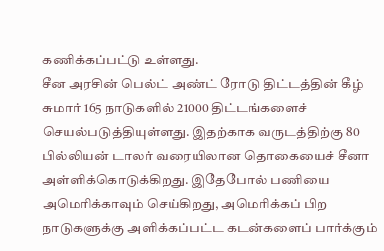கணிக்கப்பட்டு உள்ளது.
சீன அரசின் பெல்ட் அண்ட் ரோடு திட்டத்தின் கீழ் சுமார் 165 நாடுகளில் 21000 திட்டங்களைச் செயல்படுத்தியுள்ளது. இதற்காக வருடத்திற்கு 80 பில்லியன் டாலர் வரையிலான தொகையைச் சீனா அள்ளிக்கொடுக்கிறது. இதேபோல் பணியை அமெரிக்காவும் செய்கிறது, அமெரிக்கப் பிற நாடுகளுக்கு அளிக்கப்பட்ட கடன்களைப் பார்க்கும்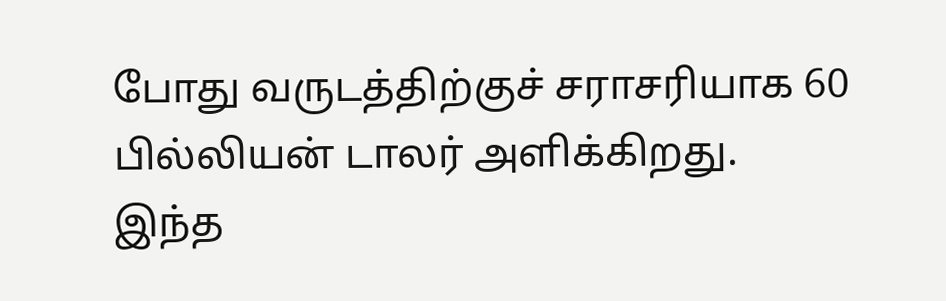போது வருடத்திற்குச் சராசரியாக 60 பில்லியன் டாலர் அளிக்கிறது.
இந்த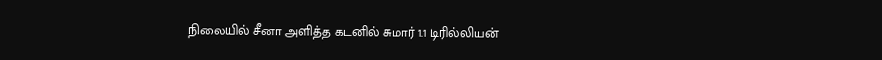நிலையில் சீனா அளித்த கடனில் சுமார் 1.1 டிரில்லியன்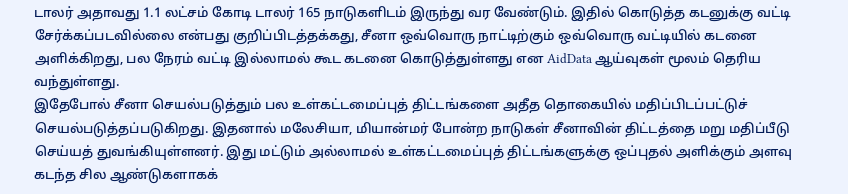டாலர் அதாவது 1.1 லட்சம் கோடி டாலர் 165 நாடுகளிடம் இருந்து வர வேண்டும். இதில் கொடுத்த கடனுக்கு வட்டி சேர்க்கப்படவில்லை என்பது குறிப்பிடத்தக்கது, சீனா ஒவ்வொரு நாட்டிற்கும் ஒவ்வொரு வட்டியில் கடனை அளிக்கிறது, பல நேரம் வட்டி இல்லாமல் கூட கடனை கொடுத்துள்ளது என AidData ஆய்வுகள் மூலம் தெரிய வந்துள்ளது.
இதேபோல் சீனா செயல்படுத்தும் பல உள்கட்டமைப்புத் திட்டங்களை அதீத தொகையில் மதிப்பிடப்பட்டுச் செயல்படுத்தப்படுகிறது. இதனால் மலேசியா, மியான்மர் போன்ற நாடுகள் சீனாவின் திட்டத்தை மறு மதிப்பீடு செய்யத் துவங்கியுள்ளனர். இது மட்டும் அல்லாமல் உள்கட்டமைப்புத் திட்டங்களுக்கு ஒப்புதல் அளிக்கும் அளவு கடந்த சில ஆண்டுகளாகக்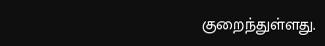குறைந்துள்ளது.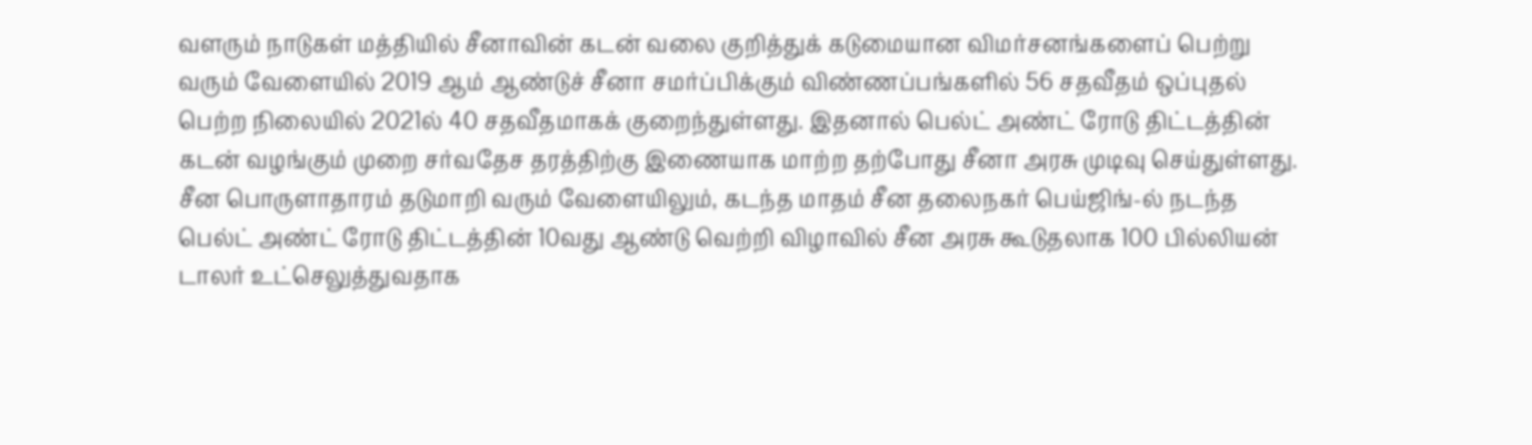வளரும் நாடுகள் மத்தியில் சீனாவின் கடன் வலை குறித்துக் கடுமையான விமர்சனங்களைப் பெற்று வரும் வேளையில் 2019 ஆம் ஆண்டுச் சீனா சமர்ப்பிக்கும் விண்ணப்பங்களில் 56 சதவீதம் ஒப்புதல் பெற்ற நிலையில் 2021ல் 40 சதவீதமாகக் குறைந்துள்ளது. இதனால் பெல்ட் அண்ட் ரோடு திட்டத்தின் கடன் வழங்கும் முறை சர்வதேச தரத்திற்கு இணையாக மாற்ற தற்போது சீனா அரசு முடிவு செய்துள்ளது.
சீன பொருளாதாரம் தடுமாறி வரும் வேளையிலும், கடந்த மாதம் சீன தலைநகர் பெய்ஜிங்-ல் நடந்த பெல்ட் அண்ட் ரோடு திட்டத்தின் 10வது ஆண்டு வெற்றி விழாவில் சீன அரசு கூடுதலாக 100 பில்லியன் டாலர் உட்செலுத்துவதாக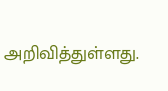அறிவித்துள்ளது.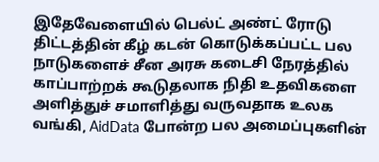இதேவேளையில் பெல்ட் அண்ட் ரோடு திட்டத்தின் கீழ் கடன் கொடுக்கப்பட்ட பல நாடுகளைச் சீன அரசு கடைசி நேரத்தில் காப்பாற்றக் கூடுதலாக நிதி உதவிகளை அளித்துச் சமாளித்து வருவதாக உலக வங்கி, AidData போன்ற பல அமைப்புகளின்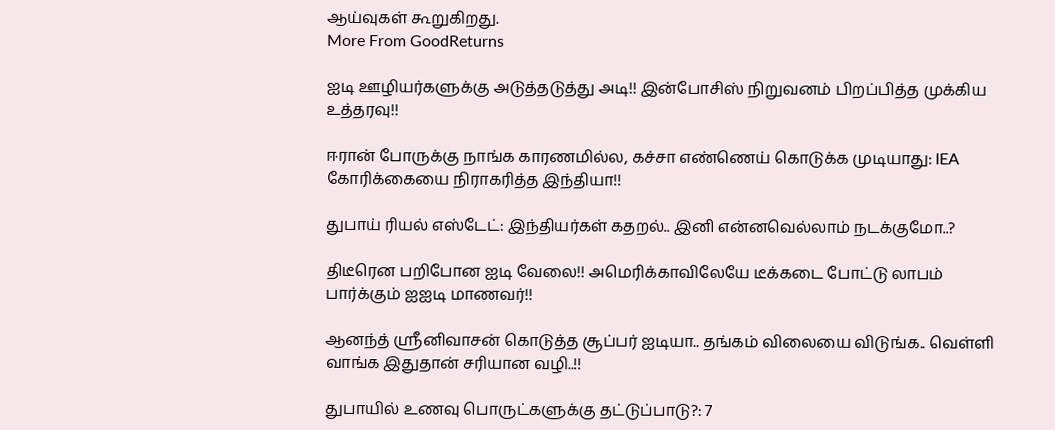ஆய்வுகள் கூறுகிறது.
More From GoodReturns

ஐடி ஊழியர்களுக்கு அடுத்தடுத்து அடி!! இன்போசிஸ் நிறுவனம் பிறப்பித்த முக்கிய உத்தரவு!!

ஈரான் போருக்கு நாங்க காரணமில்ல, கச்சா எண்ணெய் கொடுக்க முடியாது: IEA கோரிக்கையை நிராகரித்த இந்தியா!!

துபாய் ரியல் எஸ்டேட்: இந்தியர்கள் கதறல்.. இனி என்னவெல்லாம் நடக்குமோ..?

திடீரென பறிபோன ஐடி வேலை!! அமெரிக்காவிலேயே டீக்கடை போட்டு லாபம் பார்க்கும் ஐஐடி மாணவர்!!

ஆனந்த் ஸ்ரீனிவாசன் கொடுத்த சூப்பர் ஐடியா.. தங்கம் விலையை விடுங்க.. வெள்ளி வாங்க இதுதான் சரியான வழி..!!

துபாயில் உணவு பொருட்களுக்கு தட்டுப்பாடு?: 7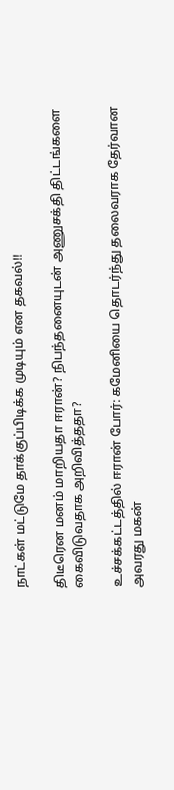நாட்கள் மட்டுமே தாக்குப்பிடிக்க முடியும் என தகவல்!!

திடீரென மனம் மாறியதா ஈரான்? நிபந்தனையுடன் அணுசக்தி திட்டங்களை கைவிடுவதாக அறிவித்ததா?

உச்சக்கட்டத்தில் ஈரான் போர்: கமேனியை தொடர்ந்து தலைவராக தேர்வான அவரது மகன்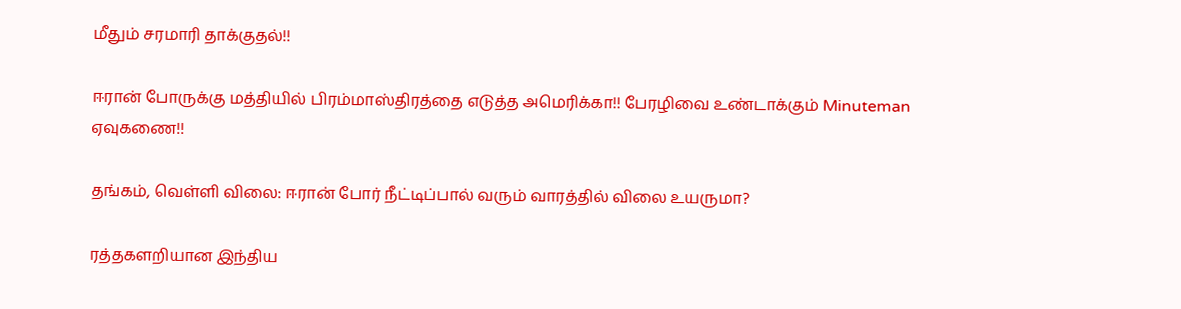மீதும் சரமாரி தாக்குதல்!!

ஈரான் போருக்கு மத்தியில் பிரம்மாஸ்திரத்தை எடுத்த அமெரிக்கா!! பேரழிவை உண்டாக்கும் Minuteman ஏவுகணை!!

தங்கம், வெள்ளி விலை: ஈரான் போர் நீட்டிப்பால் வரும் வாரத்தில் விலை உயருமா?

ரத்தகளறியான இந்திய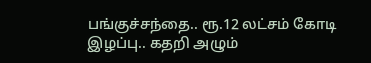பங்குச்சந்தை.. ரூ.12 லட்சம் கோடி இழப்பு.. கதறி அழும்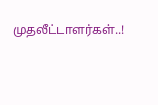முதலீட்டாளர்கள்..!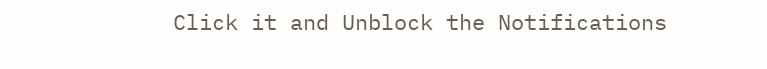Click it and Unblock the Notifications